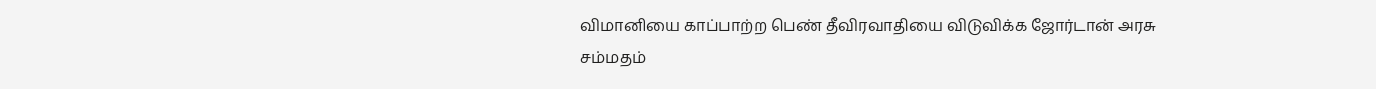விமானியை காப்பாற்ற பெண் தீவிரவாதியை விடுவிக்க ஜோர்டான் அரசு சம்மதம்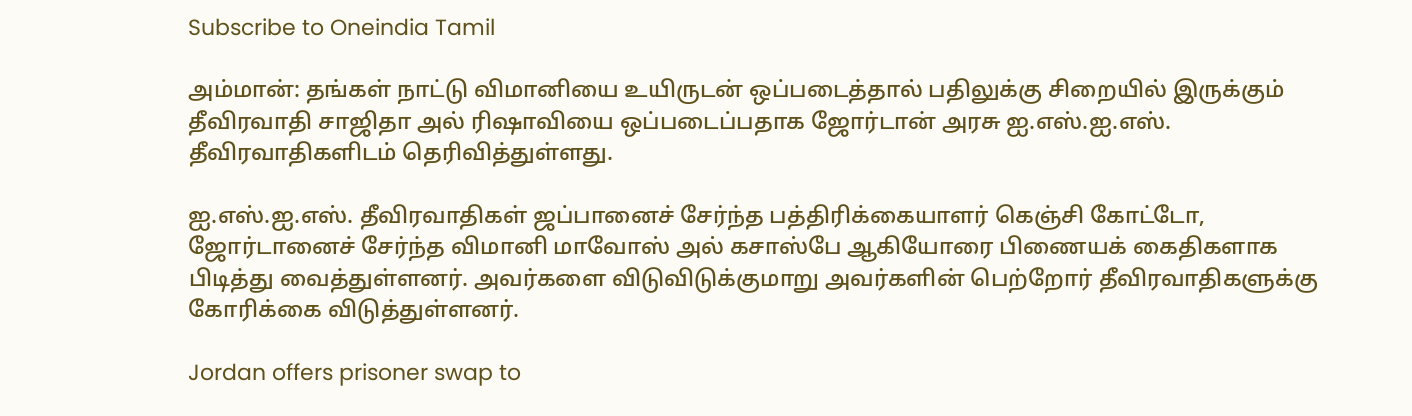Subscribe to Oneindia Tamil

அம்மான்: தங்கள் நாட்டு விமானியை உயிருடன் ஒப்படைத்தால் பதிலுக்கு சிறையில் இருக்கும் தீவிரவாதி சாஜிதா அல் ரிஷாவியை ஒப்படைப்பதாக ஜோர்டான் அரசு ஐ.எஸ்.ஐ.எஸ். தீவிரவாதிகளிடம் தெரிவித்துள்ளது.

ஐ.எஸ்.ஐ.எஸ். தீவிரவாதிகள் ஜப்பானைச் சேர்ந்த பத்திரிக்கையாளர் கெஞ்சி கோட்டோ, ஜோர்டானைச் சேர்ந்த விமானி மாவோஸ் அல் கசாஸ்பே ஆகியோரை பிணையக் கைதிகளாக பிடித்து வைத்துள்ளனர். அவர்களை விடுவிடுக்குமாறு அவர்களின் பெற்றோர் தீவிரவாதிகளுக்கு கோரிக்கை விடுத்துள்ளனர்.

Jordan offers prisoner swap to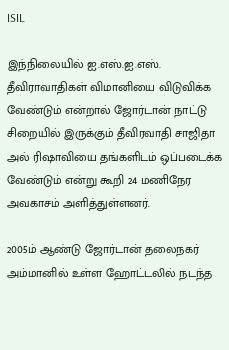ISIL

இந்நிலையில் ஐ.எஸ்.ஐ.எஸ். தீவிராவாதிகள் விமானியை விடுவிக்க வேண்டும் என்றால் ஜோர்டான் நாட்டு சிறையில் இருக்கும் தீவிரவாதி சாஜிதா அல் ரிஷாவியை தங்களிடம் ஒப்படைக்க வேண்டும் என்று கூறி 24 மணிநேர அவகாசம் அளித்துள்ளனர்.

2005ம் ஆண்டு ஜோர்டான் தலைநகர் அம்மானில் உள்ள ஹோட்டலில் நடந்த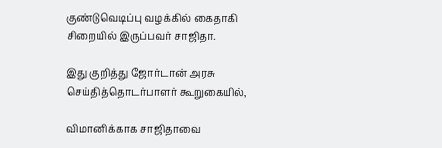குண்டுவெடிப்பு வழக்கில் கைதாகி சிறையில் இருப்பவர் சாஜிதா.

இது குறித்து ஜோர்டான் அரசு செய்தித்தொடர்பாளர் கூறுகையில்,

விமானிக்காக சாஜிதாவை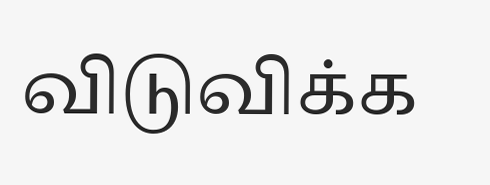விடுவிக்க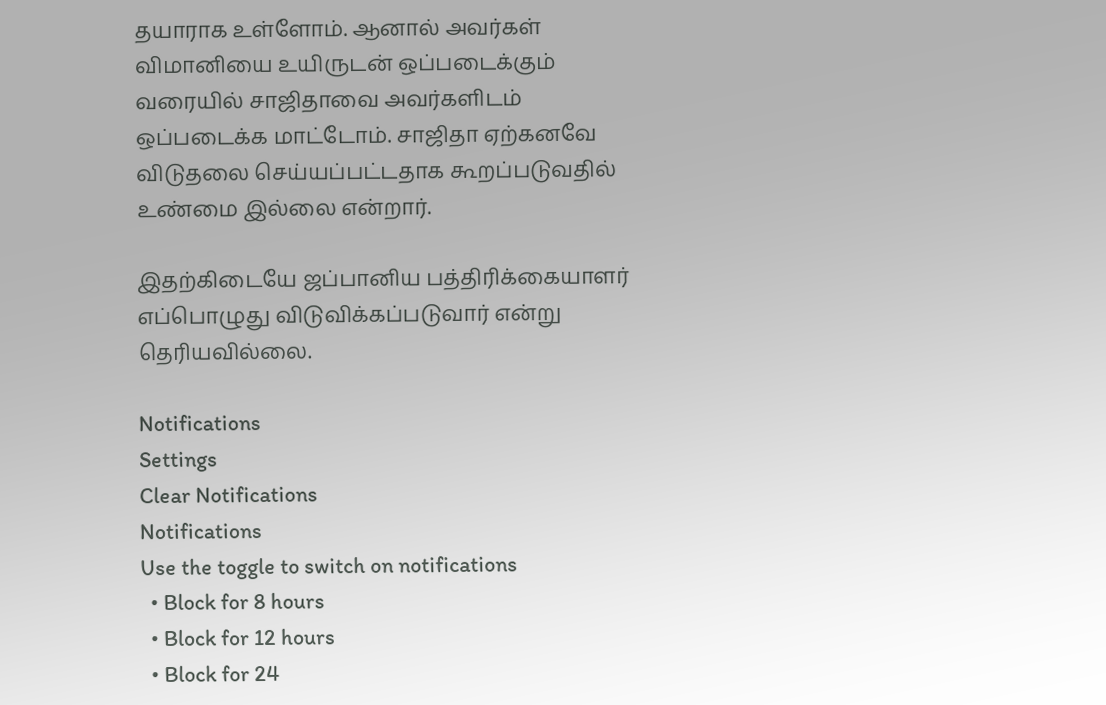தயாராக உள்ளோம். ஆனால் அவர்கள் விமானியை உயிருடன் ஒப்படைக்கும் வரையில் சாஜிதாவை அவர்களிடம் ஒப்படைக்க மாட்டோம். சாஜிதா ஏற்கனவே விடுதலை செய்யப்பட்டதாக கூறப்படுவதில் உண்மை இல்லை என்றார்.

இதற்கிடையே ஜப்பானிய பத்திரிக்கையாளர் எப்பொழுது விடுவிக்கப்படுவார் என்று தெரியவில்லை.

Notifications
Settings
Clear Notifications
Notifications
Use the toggle to switch on notifications
  • Block for 8 hours
  • Block for 12 hours
  • Block for 24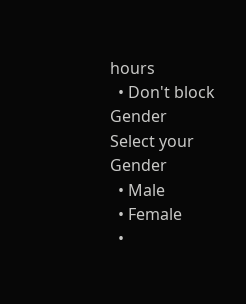hours
  • Don't block
Gender
Select your Gender
  • Male
  • Female
  •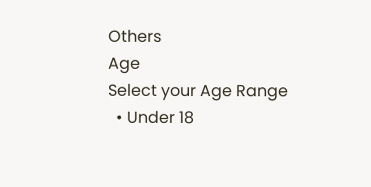Others
Age
Select your Age Range
  • Under 18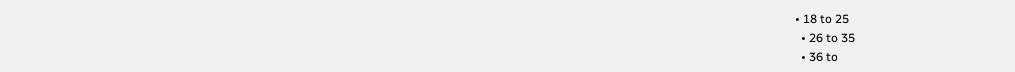• 18 to 25
  • 26 to 35
  • 36 to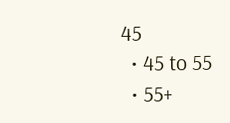45
  • 45 to 55
  • 55+